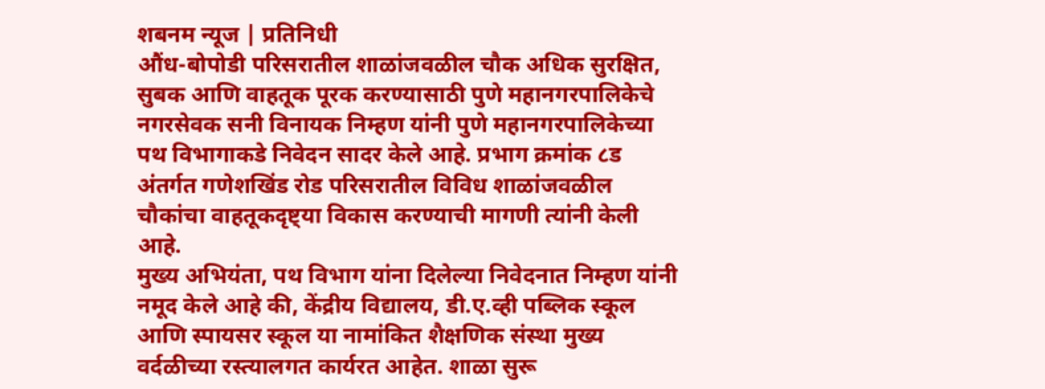शबनम न्यूज | प्रतिनिधी
औंध-बोपोडी परिसरातील शाळांजवळील चौक अधिक सुरक्षित, सुबक आणि वाहतूक पूरक करण्यासाठी पुणे महानगरपालिकेचे नगरसेवक सनी विनायक निम्हण यांनी पुणे महानगरपालिकेच्या पथ विभागाकडे निवेदन सादर केले आहे. प्रभाग क्रमांक ८ड अंतर्गत गणेशखिंड रोड परिसरातील विविध शाळांजवळील चौकांचा वाहतूकदृष्ट्या विकास करण्याची मागणी त्यांनी केली आहे.
मुख्य अभियंता, पथ विभाग यांना दिलेल्या निवेदनात निम्हण यांनी नमूद केले आहे की, केंद्रीय विद्यालय, डी.ए.व्ही पब्लिक स्कूल आणि स्पायसर स्कूल या नामांकित शैक्षणिक संस्था मुख्य वर्दळीच्या रस्त्यालगत कार्यरत आहेत. शाळा सुरू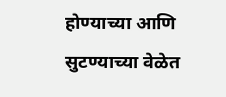होण्याच्या आणि सुटण्याच्या वेळेत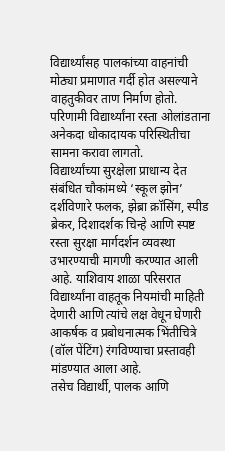विद्यार्थ्यांसह पालकांच्या वाहनांची मोठ्या प्रमाणात गर्दी होत असल्याने वाहतुकीवर ताण निर्माण होतो. परिणामी विद्यार्थ्यांना रस्ता ओलांडताना अनेकदा धोकादायक परिस्थितीचा सामना करावा लागतो.
विद्यार्थ्यांच्या सुरक्षेला प्राधान्य देत संबंधित चौकांमध्ये ‘स्कूल झोन’ दर्शविणारे फलक, झेब्रा क्रॉसिंग, स्पीड ब्रेकर, दिशादर्शक चिन्हे आणि स्पष्ट रस्ता सुरक्षा मार्गदर्शन व्यवस्था उभारण्याची मागणी करण्यात आली आहे. याशिवाय शाळा परिसरात विद्यार्थ्यांना वाहतूक नियमांची माहिती देणारी आणि त्यांचे लक्ष वेधून घेणारी आकर्षक व प्रबोधनात्मक भिंतीचित्रे (वॉल पेंटिंग) रंगविण्याचा प्रस्तावही मांडण्यात आला आहे.
तसेच विद्यार्थी, पालक आणि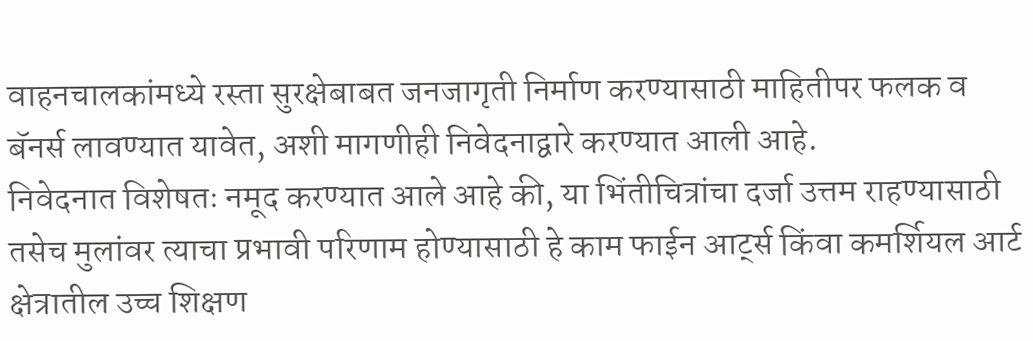वाहनचालकांमध्ये रस्ता सुरक्षेबाबत जनजागृती निर्माण करण्यासाठी माहितीपर फलक व बॅनर्स लावण्यात यावेत, अशी मागणीही निवेदनाद्वारे करण्यात आली आहे.
निवेदनात विशेषतः नमूद करण्यात आले आहे की, या भिंतीचित्रांचा दर्जा उत्तम राहण्यासाठी तसेच मुलांवर त्याचा प्रभावी परिणाम होण्यासाठी हे काम फाईन आर्ट्स किंवा कमर्शियल आर्ट क्षेत्रातील उच्च शिक्षण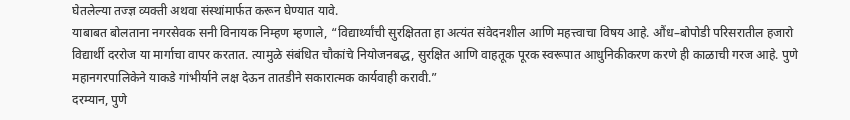घेतलेल्या तज्ज्ञ व्यक्ती अथवा संस्थांमार्फत करून घेण्यात यावे.
याबाबत बोलताना नगरसेवक सनी विनायक निम्हण म्हणाले, “विद्यार्थ्यांची सुरक्षितता हा अत्यंत संवेदनशील आणि महत्त्वाचा विषय आहे. औंध–बोपोडी परिसरातील हजारो विद्यार्थी दररोज या मार्गाचा वापर करतात. त्यामुळे संबंधित चौकांचे नियोजनबद्ध, सुरक्षित आणि वाहतूक पूरक स्वरूपात आधुनिकीकरण करणे ही काळाची गरज आहे. पुणे महानगरपालिकेने याकडे गांभीर्याने लक्ष देऊन तातडीने सकारात्मक कार्यवाही करावी.”
दरम्यान, पुणे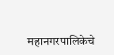महानगरपालिकेचे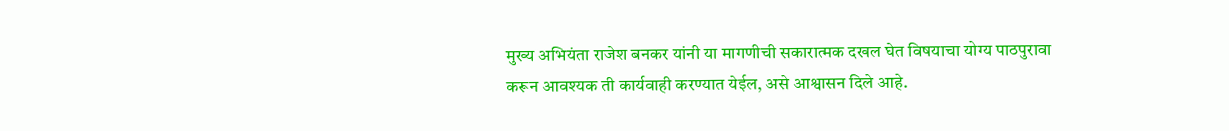मुख्य अभियंता राजेश बनकर यांनी या मागणीची सकारात्मक दखल घेत विषयाचा योग्य पाठपुरावा करून आवश्यक ती कार्यवाही करण्यात येईल, असे आश्वासन दिले आहे.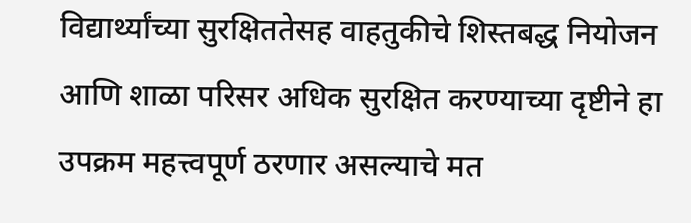विद्यार्थ्यांच्या सुरक्षिततेसह वाहतुकीचे शिस्तबद्ध नियोजन आणि शाळा परिसर अधिक सुरक्षित करण्याच्या दृष्टीने हा उपक्रम महत्त्वपूर्ण ठरणार असल्याचे मत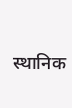स्थानिक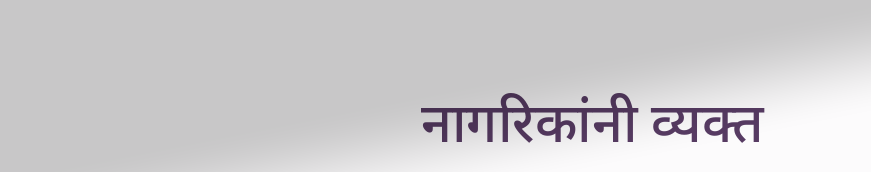नागरिकांनी व्यक्त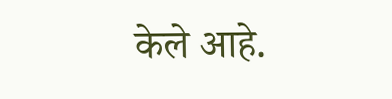केले आहे.